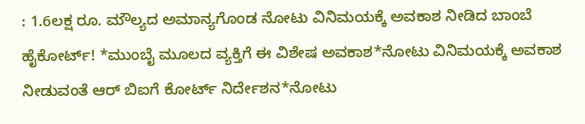: 1.6ಲಕ್ಷ ರೂ. ಮೌಲ್ಯದ ಅಮಾನ್ಯಗೊಂಡ ನೋಟು ವಿನಿಮಯಕ್ಕೆ ಅವಕಾಶ ನೀಡಿದ ಬಾಂಬೆ ಹೈಕೋರ್ಟ್! *ಮುಂಬೈ ಮೂಲದ ವ್ಯಕ್ತಿಗೆ ಈ ವಿಶೇಷ ಅವಕಾಶ*ನೋಟು ವಿನಿಮಯಕ್ಕೆ ಅವಕಾಶ ನೀಡುವಂತೆ ಆರ್ ಬಿಐಗೆ ಕೋರ್ಟ್ ನಿರ್ದೇಶನ*ನೋಟು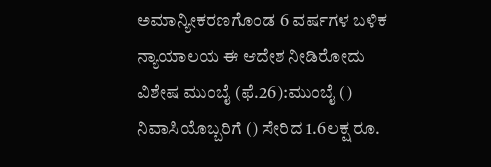ಅಮಾನ್ಯೀಕರಣಗೊಂಡ 6 ವರ್ಷಗಳ ಬಳಿಕ ನ್ಯಾಯಾಲಯ ಈ ಆದೇಶ ನೀಡಿರೋದು ವಿಶೇಷ ಮುಂಬೈ (ಫೆ.26):ಮುಂಬೈ () ನಿವಾಸಿಯೊಬ್ಬರಿಗೆ () ಸೇರಿದ 1.6ಲಕ್ಷ ರೂ.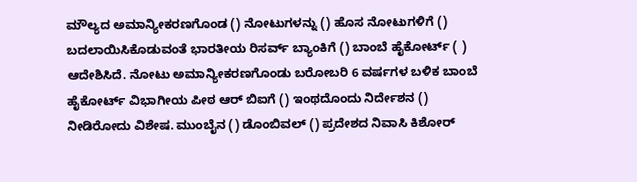ಮೌಲ್ಯದ ಅಮಾನ್ಯೀಕರಣಗೊಂಡ () ನೋಟುಗಳನ್ನು () ಹೊಸ ನೋಟುಗಳಿಗೆ () ಬದಲಾಯಿಸಿಕೊಡುವಂತೆ ಭಾರತೀಯ ರಿಸರ್ವ್ ಬ್ಯಾಂಕಿಗೆ () ಬಾಂಬೆ ಹೈಕೋರ್ಟ್ ( ) ಆದೇಶಿಸಿದೆ. ನೋಟು ಅಮಾನ್ಯೀಕರಣಗೊಂಡು ಬರೋಬರಿ 6 ವರ್ಷಗಳ ಬಳಿಕ ಬಾಂಬೆ ಹೈಕೋರ್ಟ್ ವಿಭಾಗೀಯ ಪೀಠ ಆರ್ ಬಿಐಗೆ () ಇಂಥದೊಂದು ನಿರ್ದೇಶನ () ನೀಡಿರೋದು ವಿಶೇಷ. ಮುಂಬೈನ () ಡೊಂಬಿವಲ್ () ಪ್ರದೇಶದ ನಿವಾಸಿ ಕಿಶೋರ್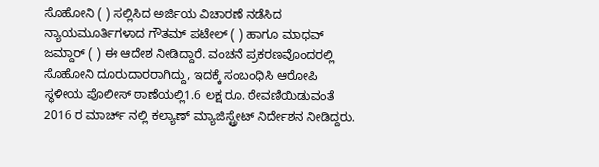ಸೊಹೋನಿ ( ) ಸಲ್ಲಿಸಿದ ಅರ್ಜಿಯ ವಿಚಾರಣೆ ನಡೆಸಿದ ನ್ಯಾಯಮೂರ್ತಿಗಳಾದ ಗೌತಮ್ ಪಟೇಲ್ ( ) ಹಾಗೂ ಮಾಧವ್ ಜಮ್ದಾರ್ ( ) ಈ ಆದೇಶ ನೀಡಿದ್ದಾರೆ. ವಂಚನೆ ಪ್ರಕರಣವೊಂದರಲ್ಲಿ ಸೊಹೋನಿ ದೂರುದಾರರಾಗಿದ್ದು, ಇದಕ್ಕೆ ಸಂಬಂಧಿಸಿ ಆರೋಪಿ ಸ್ಥಳೀಯ ಪೊಲೀಸ್ ಠಾಣೆಯಲ್ಲಿ1.6 ಲಕ್ಷ ರೂ. ಠೇವಣಿಯಿಡುವಂತೆ 2016 ರ ಮಾರ್ಚ್ ನಲ್ಲಿ ಕಲ್ಯಾಣ್ ಮ್ಯಾಜಿಸ್ಟ್ರೇಟ್ ನಿರ್ದೇಶನ ನೀಡಿದ್ದರು.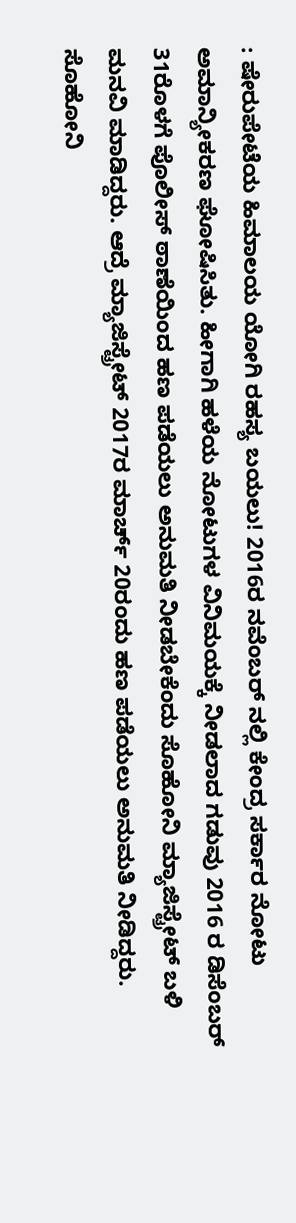: ಷೇರುಪೇಟೆಯ ಹಿಮಾಲಯ ಯೋಗಿ ರಹಸ್ಯ ಬಯಲು! 2016ರ ನವೆಂಬರ್ ನಲ್ಲಿ ಕೇಂದ್ರ ಸರ್ಕಾರ ನೋಟು ಅಮಾನ್ಯೀಕರಣ ಘೋಷಿಸಿತು. ಹೀಗಾಗಿ ಹಳೆಯ ನೋಟುಗಳ ವಿನಿಮಯಕ್ಕೆ ನೀಡಲಾದ ಗಡುವು 2016 ರ ಡಿಸೆಂಬರ್ 31ರೊಳಗೆ ಪೊಲೀಸ್ ಠಾಣೆಯಿಂದ ಹಣ ಪಡೆಯಲು ಅನುಮತಿ ನೀಡಬೇಕೆಂದು ಸೊಹೋನಿ ಮ್ಯಾಜಿಸ್ಟ್ರೇಟ್ ಬಳಿ ಮನವಿ ಮಾಡಿದ್ದರು. ಆದ್ರೆ ಮ್ಯಾಜಿಸ್ಟ್ರೇಟ್ 2017ರ ಮಾರ್ಚ್ 20ರಂದು ಹಣ ಪಡೆಯಲು ಅನುಮತಿ ನೀಡಿದ್ದರು. ಸೊಹೋನಿ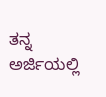ತನ್ನ ಅರ್ಜಿಯಲ್ಲಿ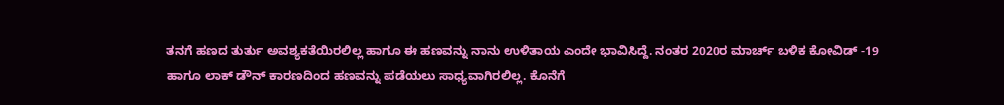ತನಗೆ ಹಣದ ತುರ್ತು ಅವಶ್ಯಕತೆಯಿರಲಿಲ್ಲ ಹಾಗೂ ಈ ಹಣವನ್ನು ನಾನು ಉಳಿತಾಯ ಎಂದೇ ಭಾವಿಸಿದ್ದೆ. ನಂತರ 2020ರ ಮಾರ್ಚ್ ಬಳಿಕ ಕೋವಿಡ್ -19 ಹಾಗೂ ಲಾಕ್ ಡೌನ್ ಕಾರಣದಿಂದ ಹಣವನ್ನು ಪಡೆಯಲು ಸಾಧ್ಯವಾಗಿರಲಿಲ್ಲ. ಕೊನೆಗೆ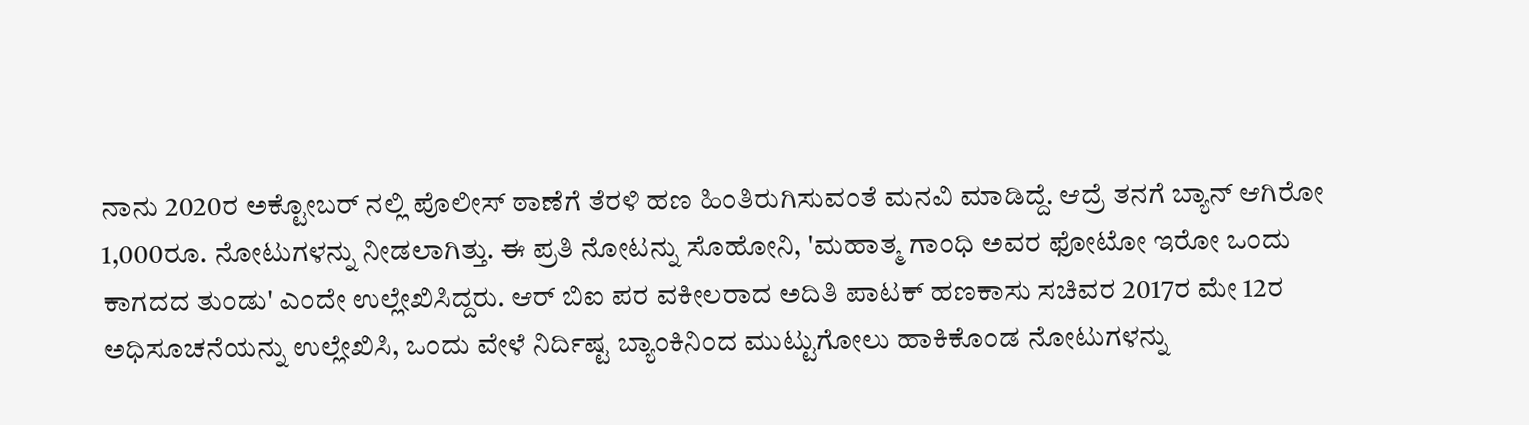ನಾನು 2020ರ ಅಕ್ಟೋಬರ್ ನಲ್ಲಿ ಪೊಲೀಸ್ ಠಾಣೆಗೆ ತೆರಳಿ ಹಣ ಹಿಂತಿರುಗಿಸುವಂತೆ ಮನವಿ ಮಾಡಿದ್ದೆ. ಆದ್ರೆ ತನಗೆ ಬ್ಯಾನ್ ಆಗಿರೋ 1,000ರೂ. ನೋಟುಗಳನ್ನು ನೀಡಲಾಗಿತ್ತು. ಈ ಪ್ರತಿ ನೋಟನ್ನು ಸೊಹೋನಿ, 'ಮಹಾತ್ಮ ಗಾಂಧಿ ಅವರ ಫೋಟೋ ಇರೋ ಒಂದು ಕಾಗದದ ತುಂಡು' ಎಂದೇ ಉಲ್ಲೇಖಿಸಿದ್ದರು. ಆರ್ ಬಿಐ ಪರ ವಕೀಲರಾದ ಅದಿತಿ ಪಾಟಕ್ ಹಣಕಾಸು ಸಚಿವರ 2017ರ ಮೇ 12ರ ಅಧಿಸೂಚನೆಯನ್ನು ಉಲ್ಲೇಖಿಸಿ, ಒಂದು ವೇಳೆ ನಿರ್ದಿಷ್ಟ ಬ್ಯಾಂಕಿನಿಂದ ಮುಟ್ಟುಗೋಲು ಹಾಕಿಕೊಂಡ ನೋಟುಗಳನ್ನು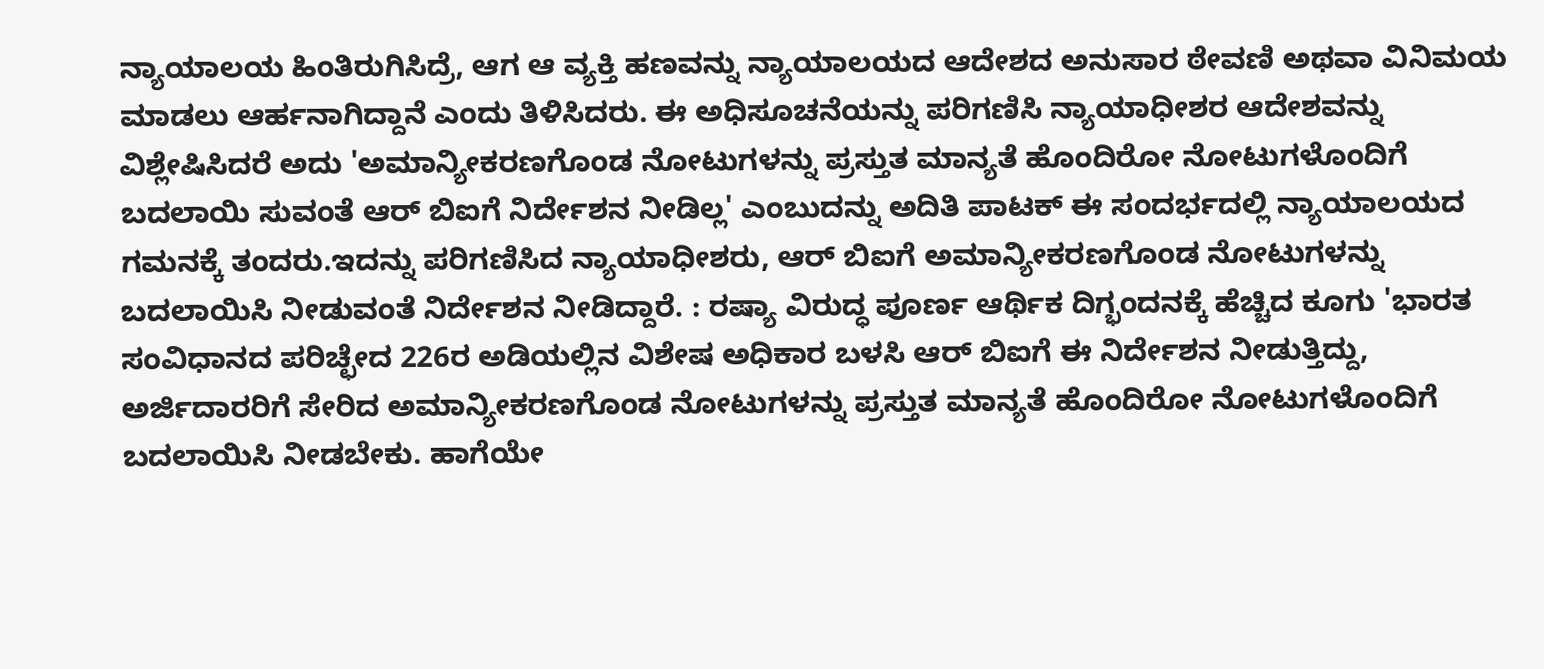ನ್ಯಾಯಾಲಯ ಹಿಂತಿರುಗಿಸಿದ್ರೆ, ಆಗ ಆ ವ್ಯಕ್ತಿ ಹಣವನ್ನು ನ್ಯಾಯಾಲಯದ ಆದೇಶದ ಅನುಸಾರ ಠೇವಣಿ ಅಥವಾ ವಿನಿಮಯ ಮಾಡಲು ಆರ್ಹನಾಗಿದ್ದಾನೆ ಎಂದು ತಿಳಿಸಿದರು. ಈ ಅಧಿಸೂಚನೆಯನ್ನು ಪರಿಗಣಿಸಿ ನ್ಯಾಯಾಧೀಶರ ಆದೇಶವನ್ನು ವಿಶ್ಲೇಷಿಸಿದರೆ ಅದು 'ಅಮಾನ್ಯೀಕರಣಗೊಂಡ ನೋಟುಗಳನ್ನು ಪ್ರಸ್ತುತ ಮಾನ್ಯತೆ ಹೊಂದಿರೋ ನೋಟುಗಳೊಂದಿಗೆ ಬದಲಾಯಿ ಸುವಂತೆ ಆರ್ ಬಿಐಗೆ ನಿರ್ದೇಶನ ನೀಡಿಲ್ಲ' ಎಂಬುದನ್ನು ಅದಿತಿ ಪಾಟಕ್ ಈ ಸಂದರ್ಭದಲ್ಲಿ ನ್ಯಾಯಾಲಯದ ಗಮನಕ್ಕೆ ತಂದರು.ಇದನ್ನು ಪರಿಗಣಿಸಿದ ನ್ಯಾಯಾಧೀಶರು, ಆರ್ ಬಿಐಗೆ ಅಮಾನ್ಯೀಕರಣಗೊಂಡ ನೋಟುಗಳನ್ನು ಬದಲಾಯಿಸಿ ನೀಡುವಂತೆ ನಿರ್ದೇಶನ ನೀಡಿದ್ದಾರೆ. : ರಷ್ಯಾ ವಿರುದ್ಧ ಪೂರ್ಣ ಆರ್ಥಿಕ ದಿಗ್ಭಂದನಕ್ಕೆ ಹೆಚ್ಚಿದ ಕೂಗು 'ಭಾರತ ಸಂವಿಧಾನದ ಪರಿಚ್ಛೇದ 226ರ ಅಡಿಯಲ್ಲಿನ ವಿಶೇಷ ಅಧಿಕಾರ ಬಳಸಿ ಆರ್ ಬಿಐಗೆ ಈ ನಿರ್ದೇಶನ ನೀಡುತ್ತಿದ್ದು, ಅರ್ಜಿದಾರರಿಗೆ ಸೇರಿದ ಅಮಾನ್ಯೀಕರಣಗೊಂಡ ನೋಟುಗಳನ್ನು ಪ್ರಸ್ತುತ ಮಾನ್ಯತೆ ಹೊಂದಿರೋ ನೋಟುಗಳೊಂದಿಗೆ ಬದಲಾಯಿಸಿ ನೀಡಬೇಕು. ಹಾಗೆಯೇ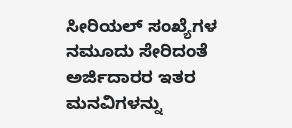ಸೀರಿಯಲ್ ಸಂಖ್ಯೆಗಳ ನಮೂದು ಸೇರಿದಂತೆ ಅರ್ಜಿದಾರರ ಇತರ ಮನವಿಗಳನ್ನು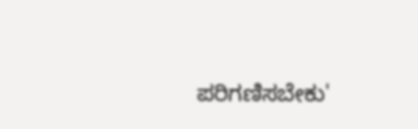ಪರಿಗಣಿಸಬೇಕು'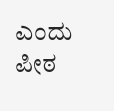ಎಂದು ಪೀಠ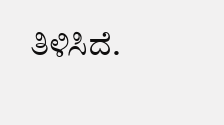ತಿಳಿಸಿದೆ.